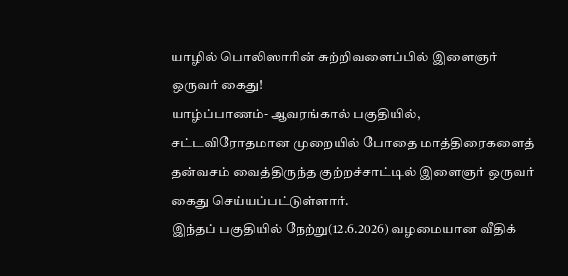யாழில் பொலிஸாரின் சுற்றிவளைப்பில் இளைஞர் ஒருவர் கைது!
யாழ்ப்பாணம்- ஆவரங்கால் பகுதியில், சட்டவிரோதமான முறையில் போதை மாத்திரைகளைத் தன்வசம் வைத்திருந்த குற்றச்சாட்டில் இளைஞர் ஒருவர் கைது செய்யப்பட்டுள்ளார்.
இந்தப் பகுதியில் நேற்று(12.6.2026) வழமையான வீதிக்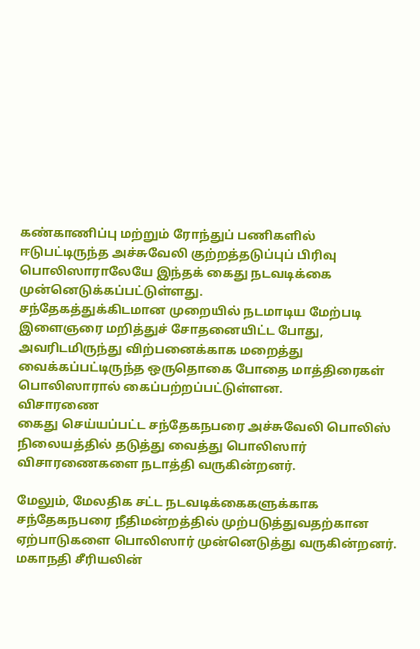கண்காணிப்பு மற்றும் ரோந்துப் பணிகளில் ஈடுபட்டிருந்த அச்சுவேலி குற்றத்தடுப்புப் பிரிவு பொலிஸாராலேயே இந்தக் கைது நடவடிக்கை முன்னெடுக்கப்பட்டுள்ளது.
சந்தேகத்துக்கிடமான முறையில் நடமாடிய மேற்படி இளைஞரை மறித்துச் சோதனையிட்ட போது, அவரிடமிருந்து விற்பனைக்காக மறைத்து வைக்கப்பட்டிருந்த ஒருதொகை போதை மாத்திரைகள் பொலிஸாரால் கைப்பற்றப்பட்டுள்ளன.
விசாரணை
கைது செய்யப்பட்ட சந்தேகநபரை அச்சுவேலி பொலிஸ் நிலையத்தில் தடுத்து வைத்து பொலிஸார் விசாரணைகளை நடாத்தி வருகின்றனர்.

மேலும், மேலதிக சட்ட நடவடிக்கைகளுக்காக சந்தேகநபரை நீதிமன்றத்தில் முற்படுத்துவதற்கான ஏற்பாடுகளை பொலிஸார் முன்னெடுத்து வருகின்றனர்.
மகாநதி சீரியலின்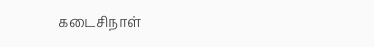கடைசிநாள்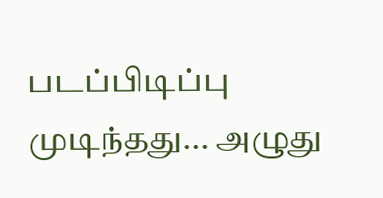படப்பிடிப்பு முடிந்தது... அழுது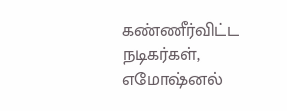கண்ணீர்விட்ட நடிகர்கள், எமோஷ்னல்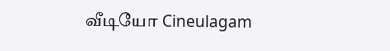வீடியோ Cineulagam